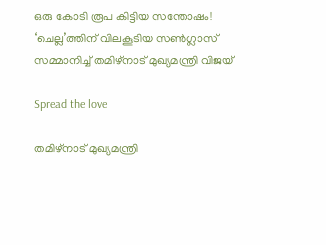ഒരു കോടി രൂപ കിട്ടിയ സന്തോഷം! ‘ചെല്ല’ത്തിന് വിലകൂടിയ സൺഗ്ലാസ് സമ്മാനിച്ച് തമിഴ്‌നാട് മുഖ്യമന്ത്രി വിജയ്

Spread the love

തമിഴ്‌നാട് മുഖ്യമന്ത്രി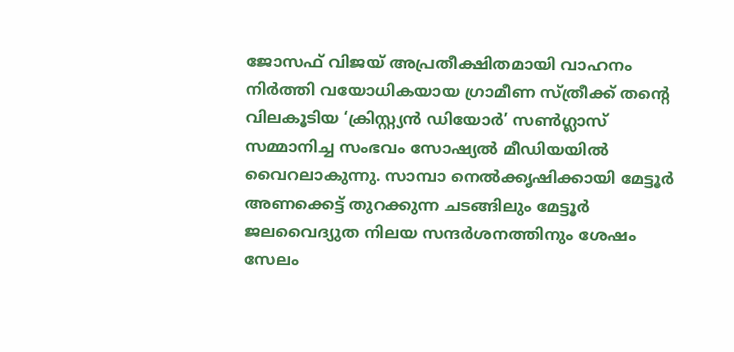ജോസഫ് വിജയ് അപ്രതീക്ഷിതമായി വാഹനം നിർത്തി വയോധികയായ ഗ്രാമീണ സ്ത്രീക്ക് തന്‍റെ വിലകൂടിയ ‘ക്രിസ്റ്റ്യൻ ഡിയോർ’ സൺഗ്ലാസ് സമ്മാനിച്ച സംഭവം സോഷ്യൽ മീഡിയയിൽ വൈറലാകുന്നു. സാമ്പാ നെൽക്കൃഷിക്കായി മേട്ടൂർ അണക്കെട്ട് തുറക്കുന്ന ചടങ്ങിലും മേട്ടൂർ ജലവൈദ്യുത നിലയ സന്ദർശനത്തിനും ശേഷം സേലം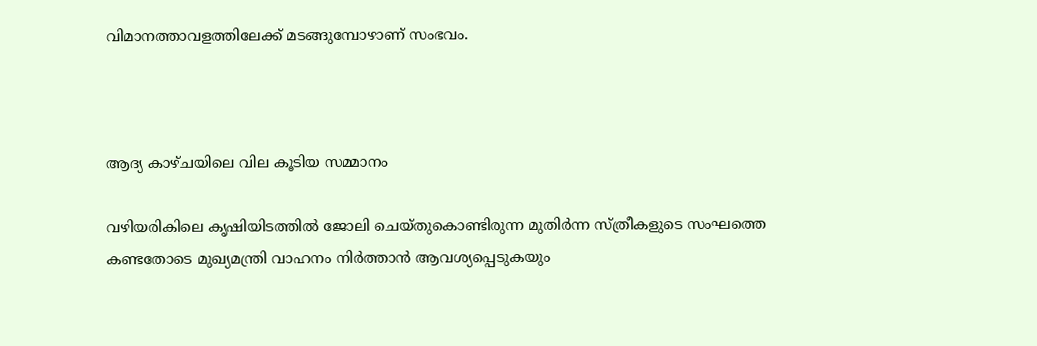വിമാനത്താവളത്തിലേക്ക് മടങ്ങുമ്പോഴാണ് സംഭവം.



ആദ്യ കാഴ്ചയിലെ വില കൂടിയ സമ്മാനം

വഴിയരികിലെ കൃഷിയിടത്തിൽ ജോലി ചെയ്തുകൊണ്ടിരുന്ന മുതിർന്ന സ്ത്രീകളുടെ സംഘത്തെ കണ്ടതോടെ മുഖ്യമന്ത്രി വാഹനം നിർത്താൻ ആവശ്യപ്പെടുകയും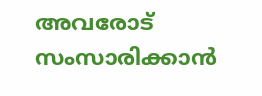അവരോട് സംസാരിക്കാൻ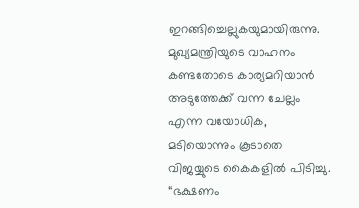ഇറങ്ങിച്ചെല്ലുകയുമായിരുന്നു. മുഖ്യമന്ത്രിയുടെ വാഹനം കണ്ടതോടെ കാര്യമറിയാൻ അടുത്തേക്ക് വന്ന ചേല്ലം എന്ന വയോധിക, മടിയൊന്നും കൂടാതെ വിജയ്യുടെ കൈകളിൽ പിടിച്ചു. “ഭക്ഷണം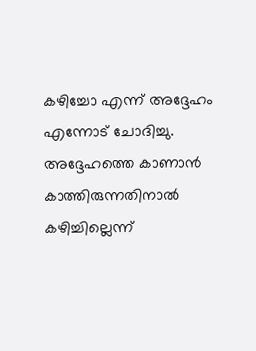കഴിച്ചോ എന്ന് അദ്ദേഹം എന്നോട് ചോദിച്ചു. അദ്ദേഹത്തെ കാണാൻ കാത്തിരുന്നതിനാൽ കഴിച്ചില്ലെന്ന്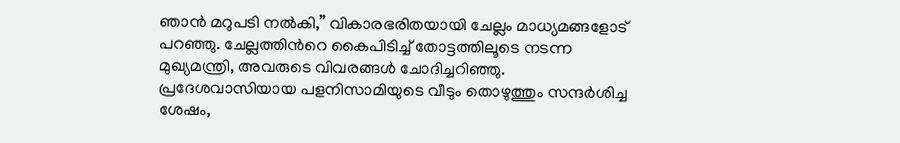ഞാൻ മറുപടി നൽകി,” വികാരഭരിതയായി ചേല്ലം മാധ്യമങ്ങളോട് പറഞ്ഞു. ചേല്ലത്തിന്‍റെ കൈപിടിച്ച് തോട്ടത്തിലൂടെ നടന്ന മുഖ്യമന്ത്രി, അവരുടെ വിവരങ്ങൾ ചോദിച്ചറിഞ്ഞു. പ്രദേശവാസിയായ പളനിസാമിയുടെ വീടും തൊഴുത്തും സന്ദർശിച്ച ശേഷം,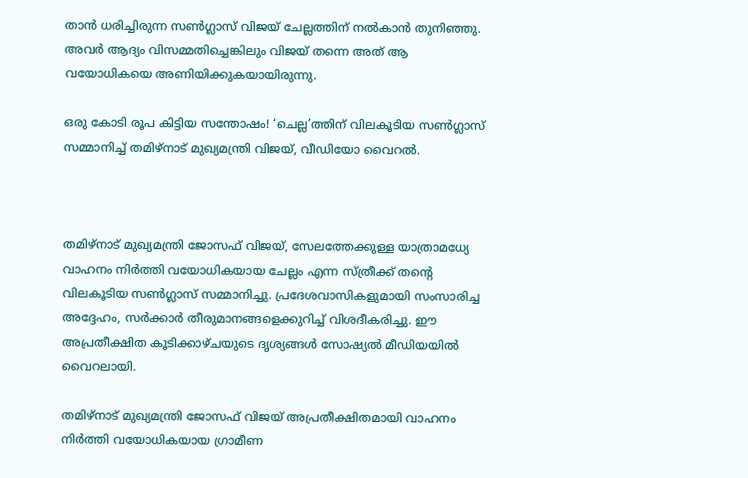താൻ ധരിച്ചിരുന്ന സൺഗ്ലാസ് വിജയ് ചേല്ലത്തിന് നൽകാൻ തുനിഞ്ഞു. അവർ ആദ്യം വിസമ്മതിച്ചെങ്കിലും വിജയ് തന്നെ അത് ആ വയോധികയെ അണിയിക്കുകയായിരുന്നു.

ഒരു കോടി രൂപ കിട്ടിയ സന്തോഷം! ‘ചെല്ല’ത്തിന് വിലകൂടിയ സൺഗ്ലാസ് സമ്മാനിച്ച് തമിഴ്‌നാട് മുഖ്യമന്ത്രി വിജയ്, വീഡിയോ വൈറൽ.



തമിഴ്‌നാട് മുഖ്യമന്ത്രി ജോസഫ് വിജയ്, സേലത്തേക്കുള്ള യാത്രാമധ്യേ വാഹനം നിർത്തി വയോധികയായ ചേല്ലം എന്ന സ്ത്രീക്ക് തന്‍റെ വിലകൂടിയ സൺഗ്ലാസ് സമ്മാനിച്ചു. പ്രദേശവാസികളുമായി സംസാരിച്ച അദ്ദേഹം, സർക്കാർ തീരുമാനങ്ങളെക്കുറിച്ച് വിശദീകരിച്ചു. ഈ അപ്രതീക്ഷിത കൂടിക്കാഴ്ചയുടെ ദൃശ്യങ്ങൾ സോഷ്യൽ മീഡിയയിൽ വൈറലായി.

തമിഴ്‌നാട് മുഖ്യമന്ത്രി ജോസഫ് വിജയ് അപ്രതീക്ഷിതമായി വാഹനം നിർത്തി വയോധികയായ ഗ്രാമീണ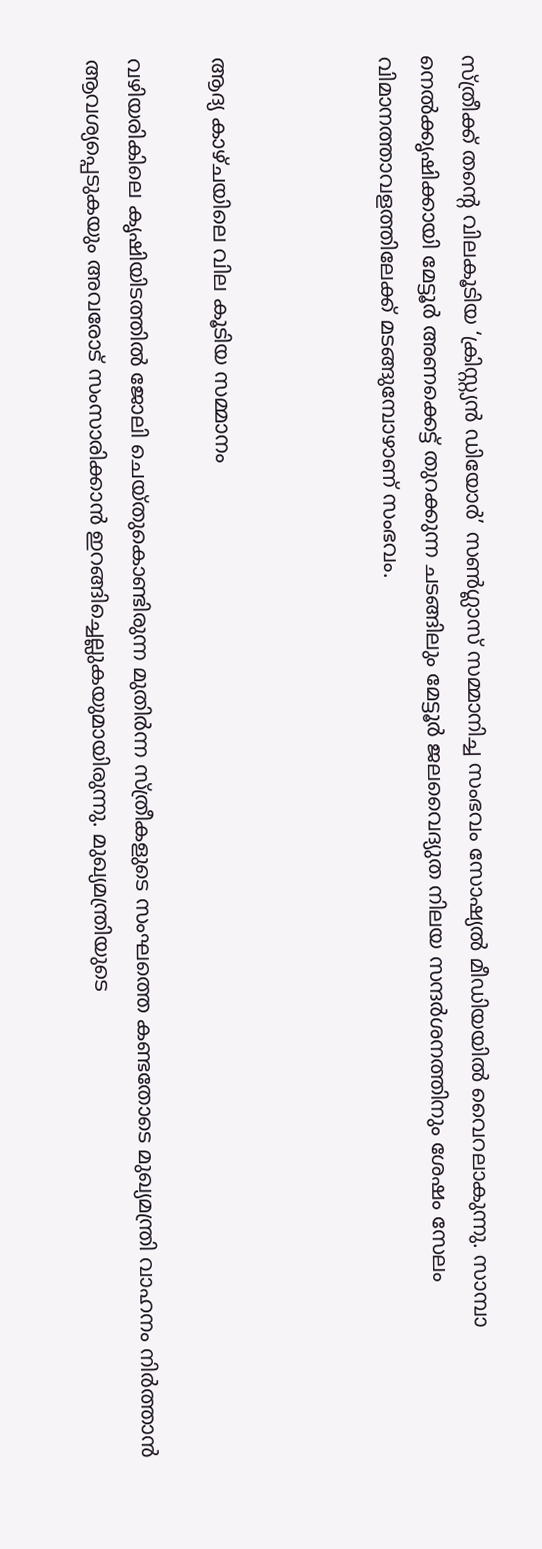സ്ത്രീക്ക് തന്‍റെ വിലകൂടിയ ‘ക്രിസ്റ്റ്യൻ ഡിയോർ’ സൺഗ്ലാസ് സമ്മാനിച്ച സംഭവം സോഷ്യൽ മീഡിയയിൽ വൈറലാകുന്നു. സാമ്പാ നെൽക്കൃഷിക്കായി മേട്ടൂർ അണക്കെട്ട് തുറക്കുന്ന ചടങ്ങിലും മേട്ടൂർ ജലവൈദ്യുത നിലയ സന്ദർശനത്തിനും ശേഷം സേലം വിമാനത്താവളത്തിലേക്ക് മടങ്ങുമ്പോഴാണ് സംഭവം.



ആദ്യ കാഴ്ചയിലെ വില കൂടിയ സമ്മാനം

വഴിയരികിലെ കൃഷിയിടത്തിൽ ജോലി ചെയ്തുകൊണ്ടിരുന്ന മുതിർന്ന സ്ത്രീകളുടെ സംഘത്തെ കണ്ടതോടെ മുഖ്യമന്ത്രി വാഹനം നിർത്താൻ ആവശ്യപ്പെടുകയും അവരോട് സംസാരിക്കാൻ ഇറങ്ങിച്ചെല്ലുകയുമായിരുന്നു. മുഖ്യമന്ത്രിയുടെ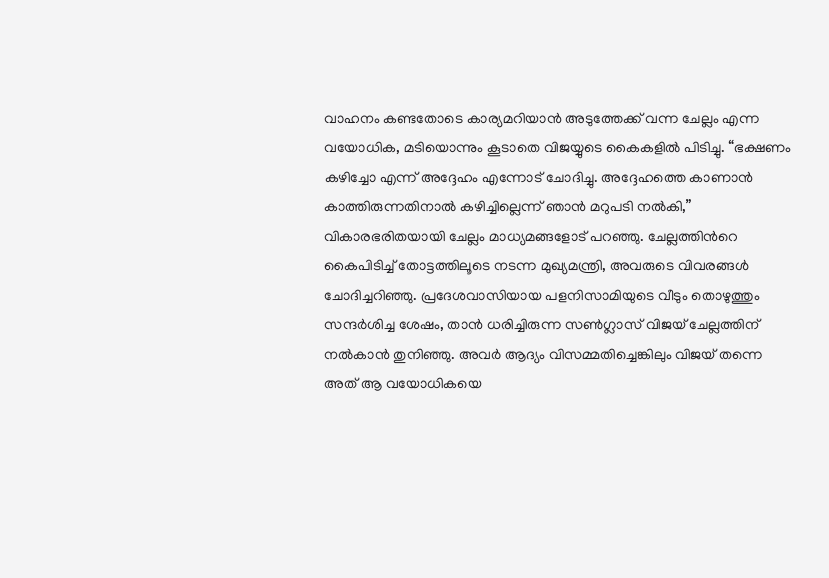വാഹനം കണ്ടതോടെ കാര്യമറിയാൻ അടുത്തേക്ക് വന്ന ചേല്ലം എന്ന വയോധിക, മടിയൊന്നും കൂടാതെ വിജയ്യുടെ കൈകളിൽ പിടിച്ചു. “ഭക്ഷണം കഴിച്ചോ എന്ന് അദ്ദേഹം എന്നോട് ചോദിച്ചു. അദ്ദേഹത്തെ കാണാൻ കാത്തിരുന്നതിനാൽ കഴിച്ചില്ലെന്ന് ഞാൻ മറുപടി നൽകി,” വികാരഭരിതയായി ചേല്ലം മാധ്യമങ്ങളോട് പറഞ്ഞു. ചേല്ലത്തിന്‍റെ കൈപിടിച്ച് തോട്ടത്തിലൂടെ നടന്ന മുഖ്യമന്ത്രി, അവരുടെ വിവരങ്ങൾ ചോദിച്ചറിഞ്ഞു. പ്രദേശവാസിയായ പളനിസാമിയുടെ വീടും തൊഴുത്തും സന്ദർശിച്ച ശേഷം, താൻ ധരിച്ചിരുന്ന സൺഗ്ലാസ് വിജയ് ചേല്ലത്തിന് നൽകാൻ തുനിഞ്ഞു. അവർ ആദ്യം വിസമ്മതിച്ചെങ്കിലും വിജയ് തന്നെ അത് ആ വയോധികയെ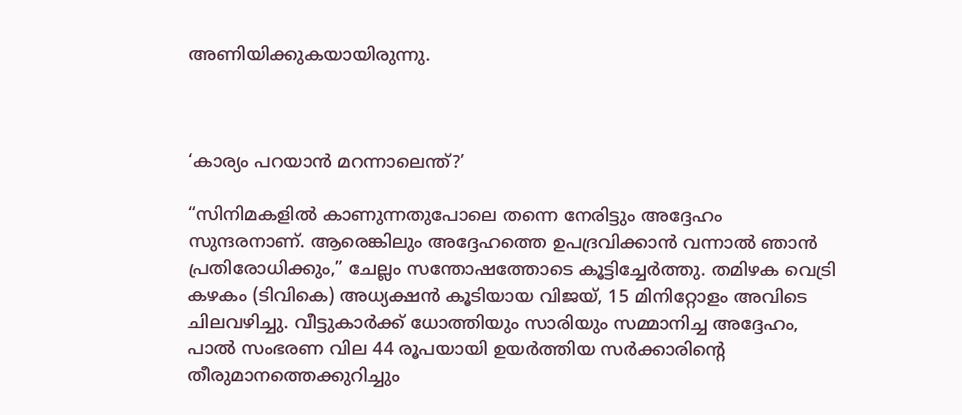അണിയിക്കുകയായിരുന്നു.



‘കാര്യം പറയാൻ മറന്നാലെന്ത്?’

“സിനിമകളിൽ കാണുന്നതുപോലെ തന്നെ നേരിട്ടും അദ്ദേഹം സുന്ദരനാണ്. ആരെങ്കിലും അദ്ദേഹത്തെ ഉപദ്രവിക്കാൻ വന്നാൽ ഞാൻ പ്രതിരോധിക്കും,” ചേല്ലം സന്തോഷത്തോടെ കൂട്ടിച്ചേർത്തു. തമിഴക വെട്രി കഴകം (ടിവികെ) അധ്യക്ഷൻ കൂടിയായ വിജയ്, 15 മിനിറ്റോളം അവിടെ ചിലവഴിച്ചു. വീട്ടുകാർക്ക് ധോത്തിയും സാരിയും സമ്മാനിച്ച അദ്ദേഹം, പാൽ സംഭരണ വില 44 രൂപയായി ഉയർത്തിയ സർക്കാരിന്‍റെ തീരുമാനത്തെക്കുറിച്ചും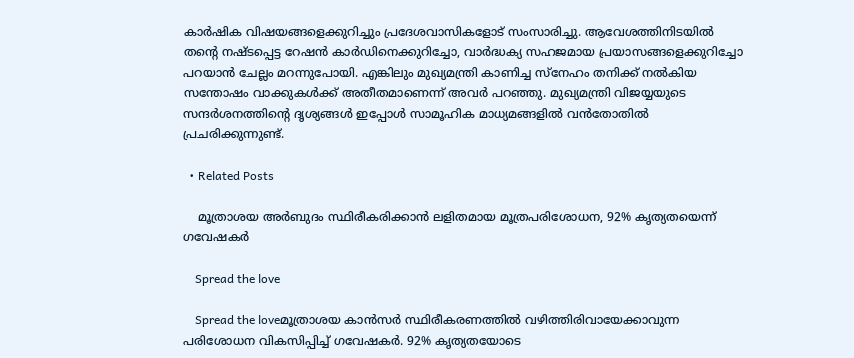കാർഷിക വിഷയങ്ങളെക്കുറിച്ചും പ്രദേശവാസികളോട് സംസാരിച്ചു. ആവേശത്തിനിടയിൽ തന്‍റെ നഷ്ടപ്പെട്ട റേഷൻ കാർഡിനെക്കുറിച്ചോ, വാർദ്ധക്യ സഹജമായ പ്രയാസങ്ങളെക്കുറിച്ചോ പറയാൻ ചേല്ലം മറന്നുപോയി. എങ്കിലും മുഖ്യമന്ത്രി കാണിച്ച സ്നേഹം തനിക്ക് നൽകിയ സന്തോഷം വാക്കുകൾക്ക് അതീതമാണെന്ന് അവർ പറഞ്ഞു. മുഖ്യമന്ത്രി വിജയ്യയുടെ സന്ദർശനത്തിന്‍റെ ദൃശ്യങ്ങൾ ഇപ്പോൾ സാമൂഹിക മാധ്യമങ്ങളിൽ വൻതോതിൽ പ്രചരിക്കുന്നുണ്ട്.

  • Related Posts

    മൂത്രാശയ അർബുദം സ്ഥിരീകരിക്കാൻ ലളിതമായ മൂത്രപരിശോധന, 92% കൃത്യതയെന്ന് ഗവേഷകർ

    Spread the love

    Spread the loveമൂത്രാശയ കാൻസർ സ്ഥിരീകരണത്തിൽ വഴിത്തിരിവായേക്കാവുന്ന പരിശോധന വികസിപ്പിച്ച് ഗവേഷകർ. 92% കൃത്യതയോടെ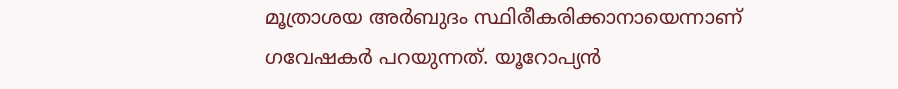മൂത്രാശയ അർബുദം സ്ഥിരീകരിക്കാനായെന്നാണ് ഗവേഷകർ പറയുന്നത്. യൂറോപ്യൻ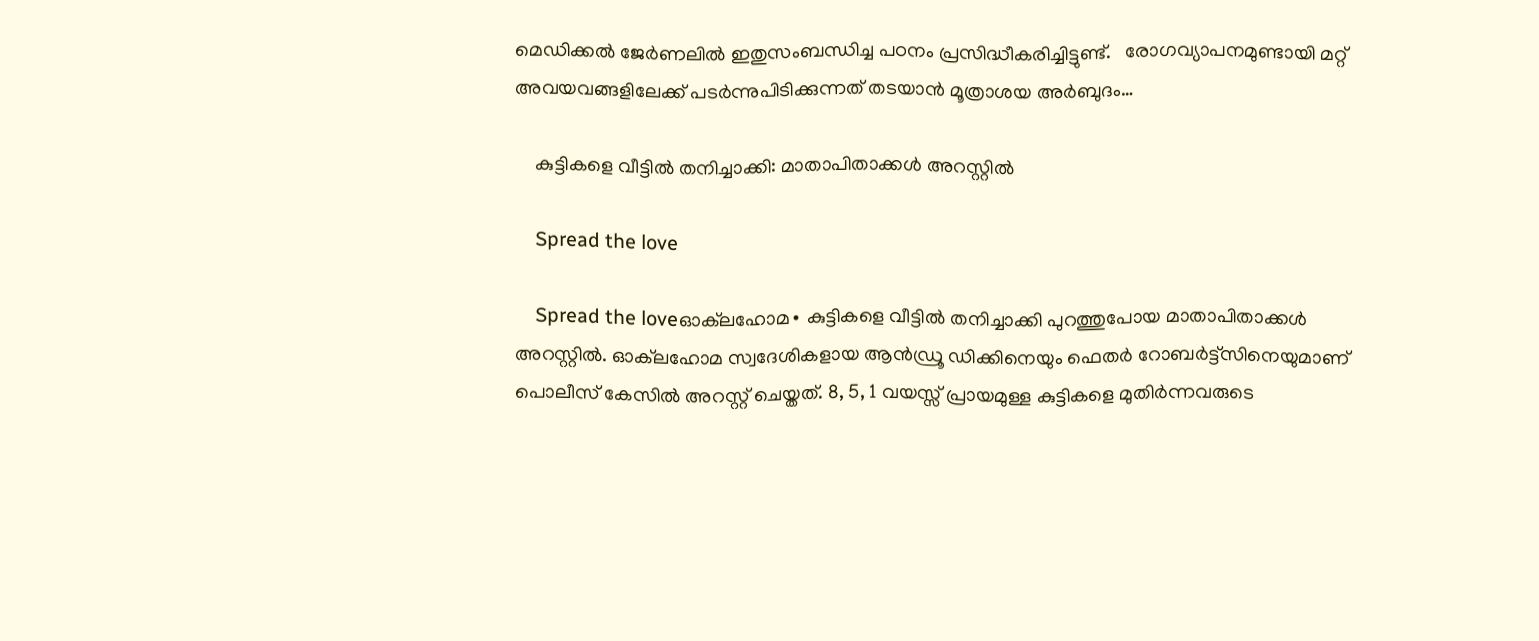മെഡിക്കൽ ജേർണലിൽ ഇതുസംബന്ധിച്ച പഠനം പ്രസിദ്ധീകരിച്ചിട്ടുണ്ട്.   രോഗവ്യാപനമുണ്ടായി മറ്റ് അവയവങ്ങളിലേക്ക് പടർന്നുപിടിക്കുന്നത് തടയാൻ മൂത്രാശയ അർബുദം…

    കുട്ടികളെ വീട്ടിൽ തനിച്ചാക്കി: മാതാപിതാക്കൾ അറസ്റ്റിൽ

    Spread the love

    Spread the loveഓക്‌ലഹോമ∙ കുട്ടികളെ വീട്ടിൽ തനിച്ചാക്കി പുറത്തുപോയ മാതാപിതാക്കൾ അറസ്റ്റിൽ. ഓക്‌ലഹോമ സ്വദേശികളായ ആൻഡ്രൂ ഡിക്കിനെയും ഫെതർ റോബർട്ട്‌സിനെയുമാണ് പൊലീസ് കേസിൽ അറസ്റ്റ് ചെയ്തത്. 8, 5, 1 വയസ്സ് പ്രായമുള്ള കുട്ടികളെ മുതിർന്നവരുടെ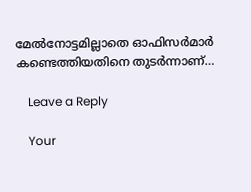മേൽനോട്ടമില്ലാതെ ഓഫിസർമാർ കണ്ടെത്തിയതിനെ തുടർന്നാണ്…

    Leave a Reply

    Your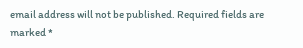email address will not be published. Required fields are marked *